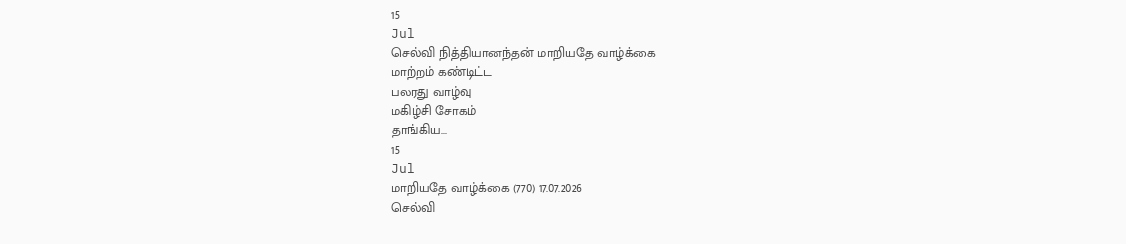15
Jul
செல்வி நித்தியானந்தன் மாறியதே வாழ்க்கை
மாற்றம் கண்டிட்ட
பலரது வாழ்வு
மகிழ்சி சோகம்
தாங்கிய...
15
Jul
மாறியதே வாழ்க்கை (770) 17.07.2026
செல்வி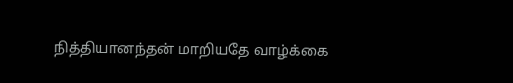நித்தியானந்தன் மாறியதே வாழ்க்கை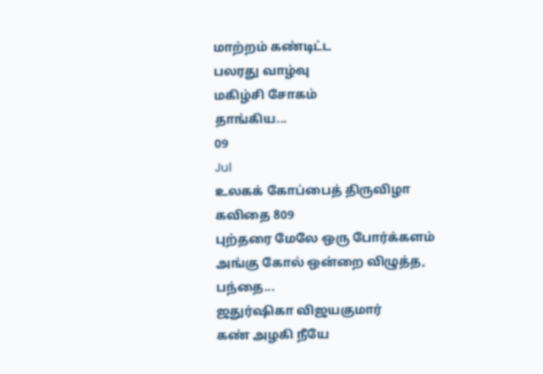மாற்றம் கண்டிட்ட
பலரது வாழ்வு
மகிழ்சி சோகம்
தாங்கிய...
09
Jul
உலகக் கோப்பைத் திருவிழா
கவிதை 809
புற்தரை மேலே ஒரு போர்க்களம்
அங்கு கோல் ஒன்றை விழுத்த,
பந்தை...
ஜதுர்ஷிகா விஜயகுமார்
கண் அழகி நீயே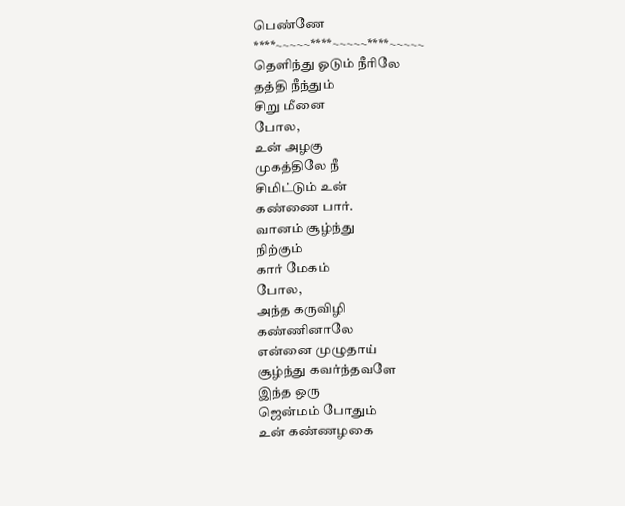பெண்ணே
****~~~~~****~~~~~****~~~~~
தெளிந்து ஓடும் நீரிலே
தத்தி நீந்தும்
சிறு மீனை
போல,
உன் அழகு
முகத்திலே நீ
சிமிட்டும் உன்
கண்ணை பார்.
வானம் சூழ்ந்து
நிற்கும்
கார் மேகம்
போல,
அந்த கருவிழி
கண்ணினாலே
என்னை முழுதாய்
சூழ்ந்து கவர்ந்தவளே
இந்த ஒரு
ஜென்மம் போதும்
உன் கண்ணழகை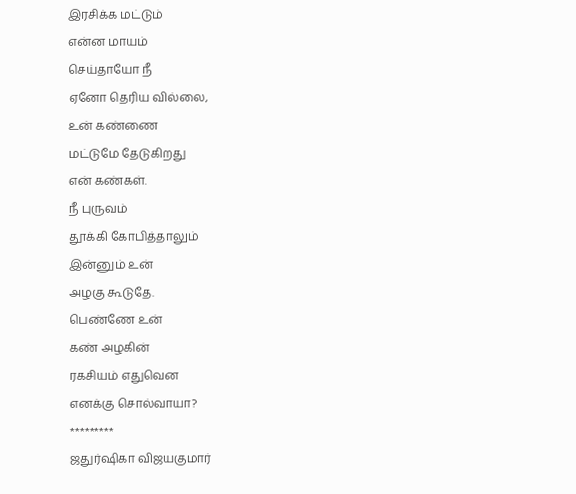இரசிக்க மட்டும்
என்ன மாயம்
செய்தாயோ நீ
ஏனோ தெரிய வில்லை,
உன் கண்ணை
மட்டுமே தேடுகிறது
என் கண்கள்.
நீ புருவம்
தூக்கி கோபித்தாலும்
இன்னும் உன்
அழகு கூடுதே.
பெண்ணே உன்
கண் அழகின்
ரகசியம் எதுவென
எனக்கு சொல்வாயா?
*********
ஜதுர்ஷிகா விஜயகுமார்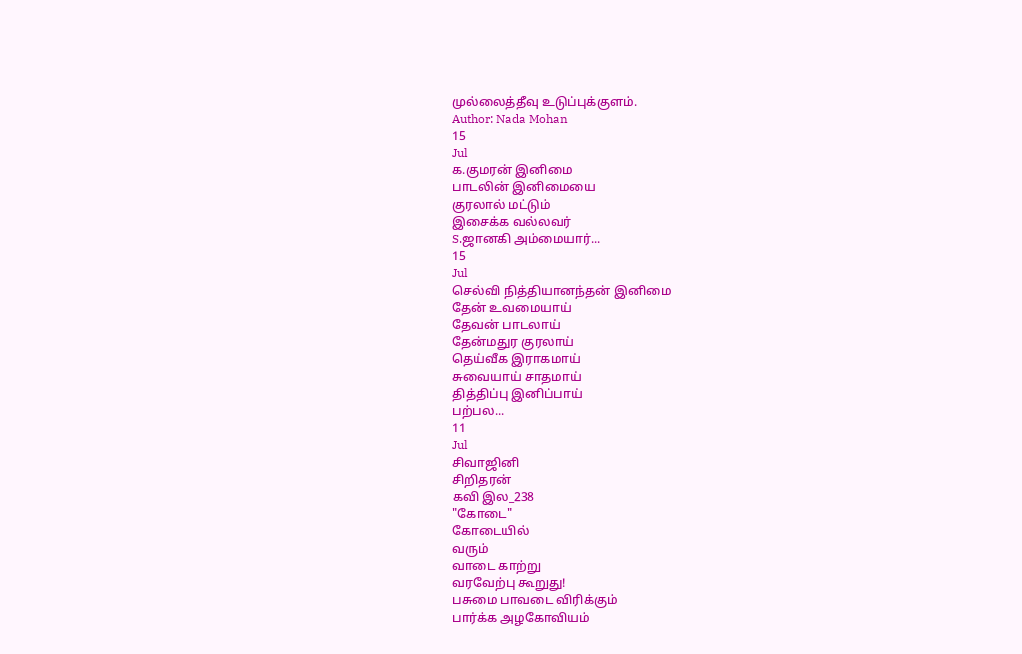முல்லைத்தீவு உடுப்புக்குளம்.
Author: Nada Mohan
15
Jul
க.குமரன் இனிமை
பாடலின் இனிமையை
குரலால் மட்டும்
இசைக்க வல்லவர்
S.ஜானகி அம்மையார்...
15
Jul
செல்வி நித்தியானந்தன் இனிமை
தேன் உவமையாய்
தேவன் பாடலாய்
தேன்மதுர குரலாய்
தெய்வீக இராகமாய்
சுவையாய் சாதமாய்
தித்திப்பு இனிப்பாய்
பற்பல...
11
Jul
சிவாஜினி
சிறிதரன்
கவி இல_238
"கோடை"
கோடையில்
வரும்
வாடை காற்று
வரவேற்பு கூறுது!
பசுமை பாவடை விரிக்கும்
பார்க்க அழகோவியம்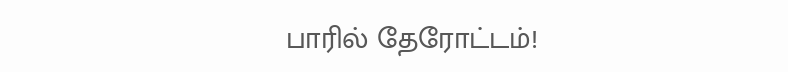பாரில் தேரோட்டம்!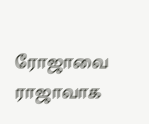ரோஜாவை ராஜாவாக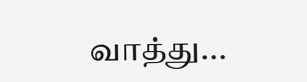வாத்து...